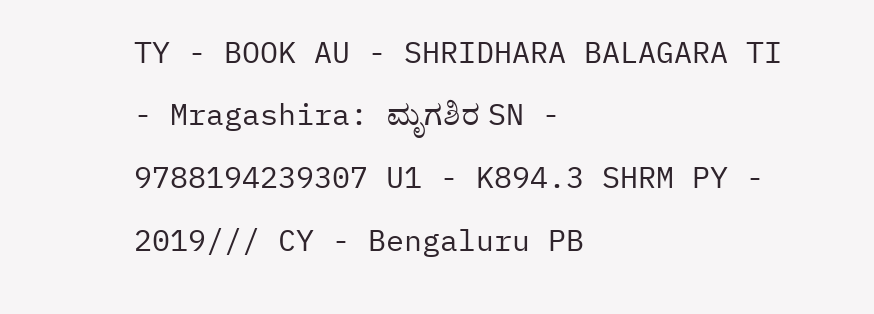TY - BOOK AU - SHRIDHARA BALAGARA TI - Mragashira: ಮೃಗಶಿರ SN - 9788194239307 U1 - K894.3 SHRM PY - 2019/// CY - Bengaluru PB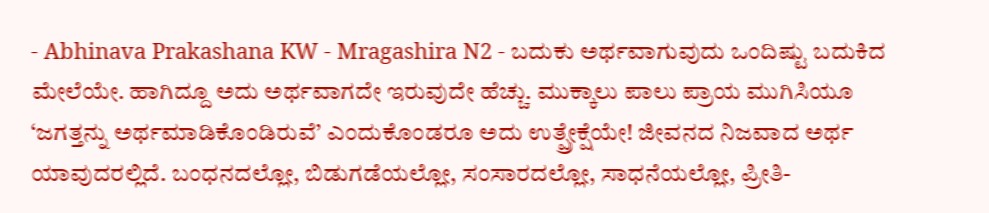- Abhinava Prakashana KW - Mragashira N2 - ಬದುಕು ಅರ್ಥವಾಗುವುದು ಒಂದಿಷ್ಟು ಬದುಕಿದ ಮೇಲೆಯೇ. ಹಾಗಿದ್ದೂ ಅದು ಅರ್ಥವಾಗದೇ ಇರುವುದೇ ಹೆಚ್ಚು. ಮುಕ್ಕಾಲು ಪಾಲು ಪ್ರಾಯ ಮುಗಿಸಿಯೂ ‘ಜಗತ್ತನ್ನು ಅರ್ಥಮಾಡಿಕೊಂಡಿರುವೆ’ ಎಂದುಕೊಂಡರೂ ಅದು ಉತ್ಪ್ರೇಕ್ಷೆಯೇ! ಜೀವನದ ನಿಜವಾದ ಅರ್ಥ ಯಾವುದರಲ್ಲಿದೆ. ಬಂಧನದಲ್ಲೋ, ಬಿಡುಗಡೆಯಲ್ಲೋ, ಸಂಸಾರದಲ್ಲೋ, ಸಾಧನೆಯಲ್ಲೋ, ಪ್ರೀತಿ-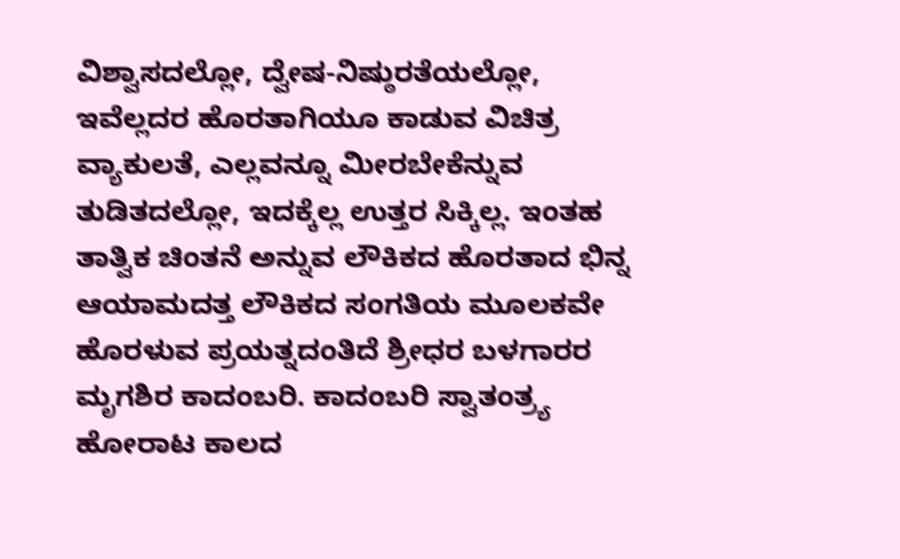ವಿಶ್ವಾಸದಲ್ಲೋ, ದ್ವೇಷ-ನಿಷ್ಠುರತೆಯಲ್ಲೋ, ಇವೆಲ್ಲದರ ಹೊರತಾಗಿಯೂ ಕಾಡುವ ವಿಚಿತ್ರ ವ್ಯಾಕುಲತೆ, ಎಲ್ಲವನ್ನೂ ಮೀರಬೇಕೆನ್ನುವ ತುಡಿತದಲ್ಲೋ, ಇದಕ್ಕೆಲ್ಲ ಉತ್ತರ ಸಿಕ್ಕಿಲ್ಲ. ಇಂತಹ ತಾತ್ವಿಕ ಚಿಂತನೆ ಅನ್ನುವ ಲೌಕಿಕದ ಹೊರತಾದ ಭಿನ್ನ ಆಯಾಮದತ್ತ ಲೌಕಿಕದ ಸಂಗತಿಯ ಮೂಲಕವೇ ಹೊರಳುವ ಪ್ರಯತ್ನದಂತಿದೆ ಶ್ರೀಧರ ಬಳಗಾರರ ಮೃಗಶಿರ ಕಾದಂಬರಿ. ಕಾದಂಬರಿ ಸ್ವಾತಂತ್ರ್ಯ ಹೋರಾಟ ಕಾಲದ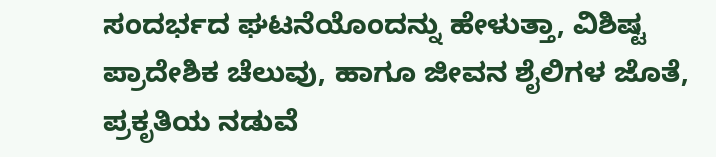ಸಂದರ್ಭದ ಘಟನೆಯೊಂದನ್ನು ಹೇಳುತ್ತಾ, ವಿಶಿಷ್ಟ ಪ್ರಾದೇಶಿಕ ಚೆಲುವು, ಹಾಗೂ ಜೀವನ ಶೈಲಿಗಳ ಜೊತೆ, ಪ್ರಕೃತಿಯ ನಡುವೆ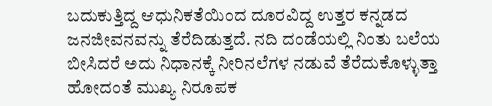ಬದುಕುತ್ತಿದ್ದ ಆಧುನಿಕತೆಯಿಂದ ದೂರವಿದ್ದ ಉತ್ತರ ಕನ್ನಡದ ಜನಜೀವನವನ್ನು ತೆರೆದಿಡುತ್ತದೆ. ನದಿ ದಂಡೆಯಲ್ಲಿ ನಿಂತು ಬಲೆಯ ಬೀಸಿದರೆ ಅದು ನಿಧಾನಕ್ಕೆ ನೀರಿನಲೆಗಳ ನಡುವೆ ತೆರೆದುಕೊಳ್ಳುತ್ತಾ ಹೋದಂತೆ ಮುಖ್ಯ ನಿರೂಪಕ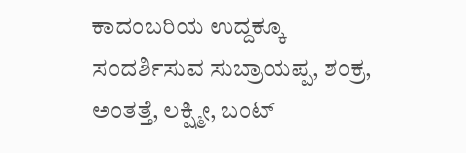ಕಾದಂಬರಿಯ ಉದ್ದಕ್ಕೂ ಸಂದರ್ಶಿಸುವ ಸುಬ್ರಾಯಪ್ಪ, ಶಂಕ್ರ, ಅಂತತ್ತೆ, ಲಕ್ಷ್ಮೀ, ಬಂಟ್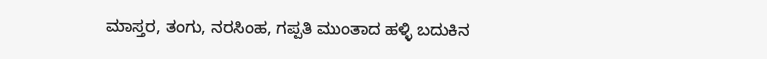ಮಾಸ್ತರ, ತಂಗು, ನರಸಿಂಹ, ಗಪ್ಪತಿ ಮುಂತಾದ ಹಳ್ಳಿ ಬದುಕಿನ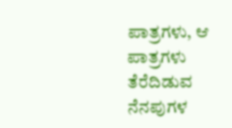ಪಾತ್ರಗಳು, ಆ ಪಾತ್ರಗಳು ತೆರೆದಿಡುವ ನೆನಪುಗಳ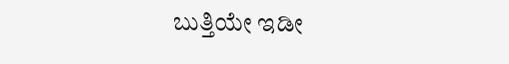ಬುತ್ತಿಯೇ ಇಡೀ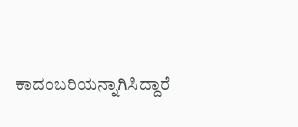ಕಾದಂಬರಿಯನ್ನಾಗಿಸಿದ್ದಾರೆ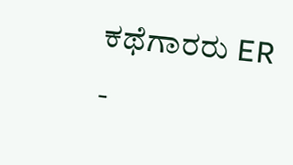ಕಥೆಗಾರರು ER -